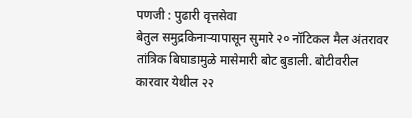पणजी : पुढारी वृत्तसेवा
बेतुल समुद्रकिनाऱ्यापासून सुमारे २० नॉटिकल मैल अंतरावर तांत्रिक बिघाडामुळे मासेमारी बोट बुडाली. बोटीवरील कारवार येथील २२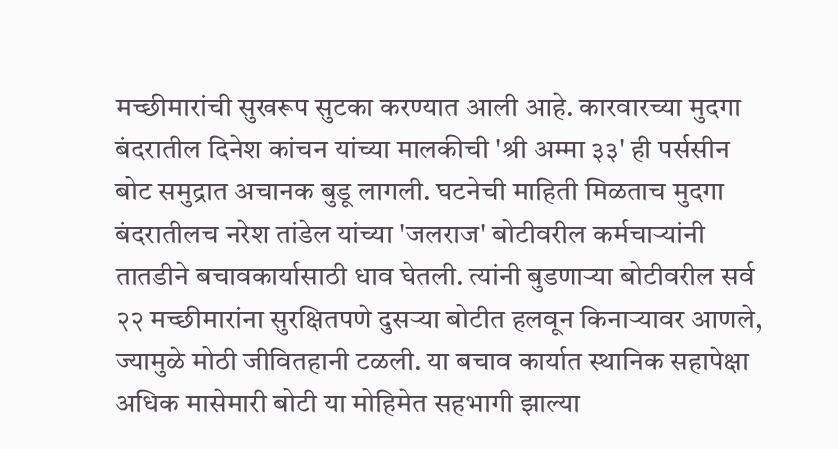मच्छीमारांची सुखरूप सुटका करण्यात आली आहे. कारवारच्या मुदगा बंदरातील दिनेश कांचन यांच्या मालकीची 'श्री अम्मा ३३' ही पर्ससीन बोट समुद्रात अचानक बुडू लागली. घटनेची माहिती मिळताच मुदगा बंदरातीलच नरेश तांडेल यांच्या 'जलराज' बोटीवरील कर्मचाऱ्यांनी तातडीने बचावकार्यासाठी धाव घेतली. त्यांनी बुडणाऱ्या बोटीवरील सर्व २२ मच्छीमारांना सुरक्षितपणे दुसऱ्या बोटीत हलवून किनाऱ्यावर आणले, ज्यामुळे मोठी जीवितहानी टळली. या बचाव कार्यात स्थानिक सहापेक्षा अधिक मासेमारी बोटी या मोहिमेत सहभागी झाल्या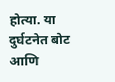होत्या. या दुर्घटनेत बोट आणि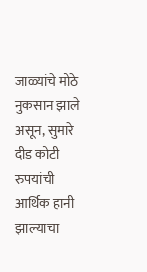जाळ्यांचे मोठे नुकसान झाले असून, सुमारे दीड कोटी रुपयांची आर्थिक हानी झाल्याचा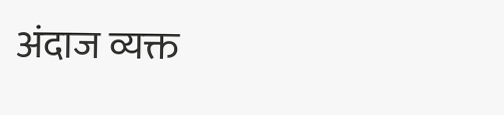अंदाज व्यक्त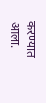करण्यात आला.